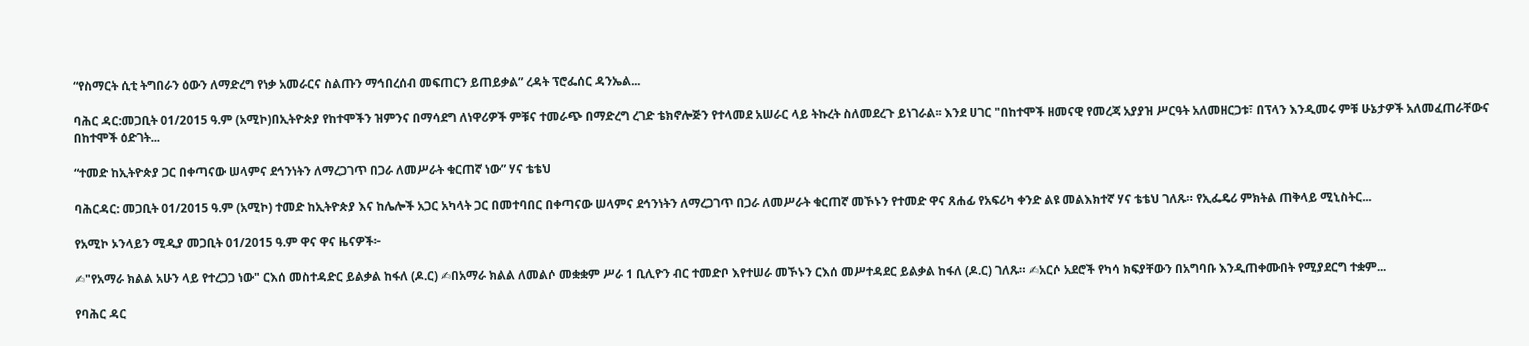“የስማርት ሲቲ ትግበራን ዕውን ለማድረግ የነቃ አመራርና ስልጡን ማኅበረሰብ መፍጠርን ይጠይቃል” ረዳት ፕሮፌሰር ዳንኤል...

ባሕር ዳር:መጋቢት 01/2015 ዓ.ም (አሚኮ)በኢትዮጵያ የከተሞችን ዝምንና በማሳደግ ለነዋሪዎች ምቹና ተመራጭ በማድረግ ረገድ ቴክኖሎጅን የተላመደ አሠራር ላይ ትኩረት ስለመደረጉ ይነገራል፡፡ እንደ ሀገር "በከተሞች ዘመናዊ የመረጃ አያያዝ ሥርዓት አለመዘርጋቱ፣ በፕላን እንዲመሩ ምቹ ሁኔታዎች አለመፈጠራቸውና በከተሞች ዕድገት...

“ተመድ ከኢትዮጵያ ጋር በቀጣናው ሠላምና ደኅንነትን ለማረጋገጥ በጋራ ለመሥራት ቁርጠኛ ነው” ሃና ቴቴህ

ባሕርዳር: መጋቢት 01/2015 ዓ.ም (አሚኮ) ተመድ ከኢትዮጵያ እና ከሌሎች አጋር አካላት ጋር በመተባበር በቀጣናው ሠላምና ደኅንነትን ለማረጋገጥ በጋራ ለመሥራት ቁርጠኛ መኾኑን የተመድ ዋና ጸሐፊ የአፍሪካ ቀንድ ልዩ መልእክተኛ ሃና ቴቴህ ገለጹ። የኢፌዴሪ ምክትል ጠቅላይ ሚኒስትር...

የአሚኮ ኦንላይን ሚዲያ መጋቢት 01/2015 ዓ.ም ዋና ዋና ዜናዎች፦

✍"የአማራ ክልል አሁን ላይ የተረጋጋ ነው" ርእሰ መስተዳድር ይልቃል ከፋለ (ዶ.ር) ✍በአማራ ክልል ለመልሶ መቋቋም ሥራ 1 ቢሊዮን ብር ተመድቦ እየተሠራ መኾኑን ርእሰ መሥተዳደር ይልቃል ከፋለ (ዶ.ር) ገለጹ። ✍አርሶ አደሮች የካሳ ክፍያቸውን በአግባቡ እንዲጠቀሙበት የሚያደርግ ተቋም...

የባሕር ዳር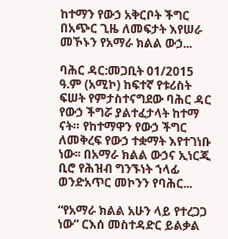ከተማን የውኃ አቅርቦት ችግር በአጭር ጊዜ ለመፍታት እየሠራ መኾኑን የአማራ ክልል ውኃ...

ባሕር ዳር:መጋቢት 01/2015 ዓ.ም (አሚኮ) ከፍተኛ የቱሪስት ፍሠት የምታስተናግደው ባሕር ዳር የውኃ ችግሯ ያልተፈታላት ከተማ ናት። የከተማዋን የውኃ ችግር ለመቅረፍ የውኃ ተቋማት እየተገነቡ ነው፡፡ በአማራ ክልል ውኃና ኢነርጂ ቢሮ የሕዝብ ግንኙነት ኀላፊ ወንድአጥር መኮንን የባሕር...

“የአማራ ክልል አሁን ላይ የተረጋጋ ነው” ርእሰ መስተዳድር ይልቃል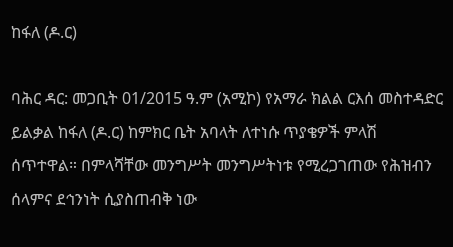ከፋለ (ዶ.ር)

ባሕር ዳር: መጋቢት 01/2015 ዓ.ም (አሚኮ) የአማራ ክልል ርእሰ መስተዳድር ይልቃል ከፋለ (ዶ.ር) ከምክር ቤት አባላት ለተነሱ ጥያቄዎች ምላሽ ሰጥተዋል። በምላሻቸው መንግሥት መንግሥትነቱ የሚረጋገጠው የሕዝብን ሰላምና ደኅንነት ሲያስጠብቅ ነው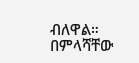ብለዋል። በምላሻቸው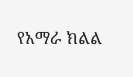የአማራ ክልል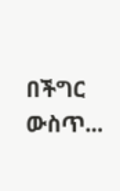በችግር ውስጥ...